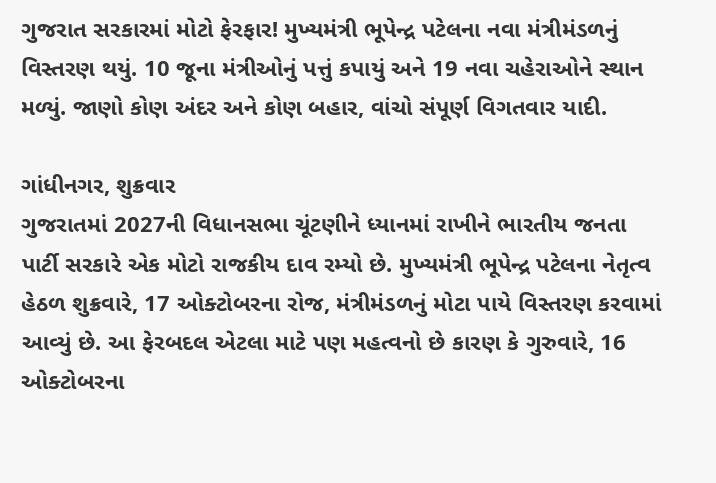ગુજરાત સરકારમાં મોટો ફેરફાર! મુખ્યમંત્રી ભૂપેન્દ્ર પટેલના નવા મંત્રીમંડળનું વિસ્તરણ થયું. 10 જૂના મંત્રીઓનું પત્તું કપાયું અને 19 નવા ચહેરાઓને સ્થાન મળ્યું. જાણો કોણ અંદર અને કોણ બહાર, વાંચો સંપૂર્ણ વિગતવાર યાદી.

ગાંધીનગર, શુક્રવાર
ગુજરાતમાં 2027ની વિધાનસભા ચૂંટણીને ધ્યાનમાં રાખીને ભારતીય જનતા પાર્ટી સરકારે એક મોટો રાજકીય દાવ રમ્યો છે. મુખ્યમંત્રી ભૂપેન્દ્ર પટેલના નેતૃત્વ હેઠળ શુક્રવારે, 17 ઓક્ટોબરના રોજ, મંત્રીમંડળનું મોટા પાયે વિસ્તરણ કરવામાં આવ્યું છે. આ ફેરબદલ એટલા માટે પણ મહત્વનો છે કારણ કે ગુરુવારે, 16 ઓક્ટોબરના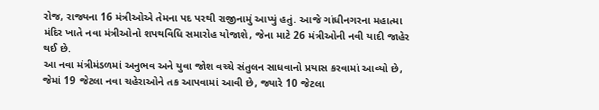રોજ, રાજ્યના 16 મંત્રીઓએ તેમના પદ પરથી રાજીનામું આપ્યું હતું. આજે ગાંધીનગરના મહાત્મા મંદિર ખાતે નવા મંત્રીઓનો શપથવિધિ સમારોહ યોજાશે, જેના માટે 26 મંત્રીઓની નવી યાદી જાહેર થઈ છે.
આ નવા મંત્રીમંડળમાં અનુભવ અને યુવા જોશ વચ્ચે સંતુલન સાધવાનો પ્રયાસ કરવામાં આવ્યો છે, જેમાં 19 જેટલા નવા ચહેરાઓને તક આપવામાં આવી છે, જ્યારે 10 જેટલા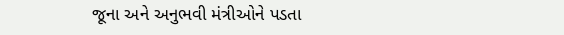જૂના અને અનુભવી મંત્રીઓને પડતા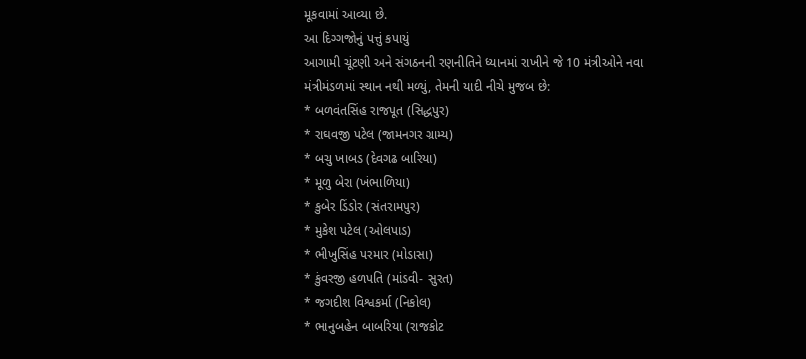મૂકવામાં આવ્યા છે.
આ દિગ્ગજોનું પત્તું કપાયું
આગામી ચૂંટણી અને સંગઠનની રણનીતિને ધ્યાનમાં રાખીને જે 10 મંત્રીઓને નવા મંત્રીમંડળમાં સ્થાન નથી મળ્યું, તેમની યાદી નીચે મુજબ છે:
* બળવંતસિંહ રાજપૂત (સિદ્ધપુર)
* રાઘવજી પટેલ (જામનગર ગ્રામ્ય)
* બચુ ખાબડ (દેવગઢ બારિયા)
* મૂળુ બેરા (ખંભાળિયા)
* કુબેર ડિંડોર (સંતરામપુર)
* મુકેશ પટેલ (ઓલપાડ)
* ભીખુસિંહ પરમાર (મોડાસા)
* કુંવરજી હળપતિ (માંડવી- સુરત)
* જગદીશ વિશ્વકર્મા (નિકોલ)
* ભાનુબહેન બાબરિયા (રાજકોટ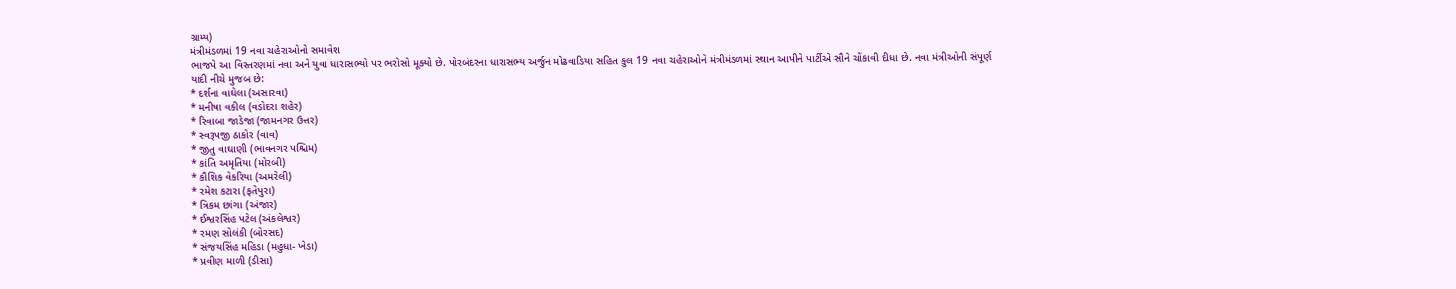ગ્રામ્ય)
મંત્રીમંડળમાં 19 નવા ચહેરાઓનો સમાવેશ
ભાજપે આ વિસ્તરણમાં નવા અને યુવા ધારાસભ્યો પર ભરોસો મૂક્યો છે. પોરબંદરના ધારાસભ્ય અર્જુન મોઢવાડિયા સહિત કુલ 19 નવા ચહેરાઓને મંત્રીમંડળમાં સ્થાન આપીને પાર્ટીએ સૌને ચોંકાવી દીધા છે. નવા મંત્રીઓની સંપૂર્ણ યાદી નીચે મુજબ છે:
* દર્શના વાઘેલા (અસારવા)
* મનીષા વકીલ (વડોદરા શહેર)
* રિવાબા જાડેજા (જામનગર ઉત્તર)
* સ્વરૂપજી ઠાકોર (વાવ)
* જીતુ વાઘાણી (ભાવનગર પશ્ચિમ)
* કાંતિ અમૃતિયા (મોરબી)
* કૌશિક વેકરિયા (અમરેલી)
* રમેશ કટારા (ફતેપુરા)
* ત્રિકમ છાંગા (અંજાર)
* ઈશ્વરસિંહ પટેલ (અંકલેશ્વર)
* રમણ સોલંકી (બોરસદ)
* સંજયસિંહ મહિડા (મહુધા- ખેડા)
* પ્રવીણ માળી (ડીસા)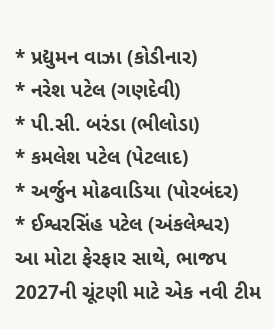* પ્રદ્યુમન વાઝા (કોડીનાર)
* નરેશ પટેલ (ગણદેવી)
* પી.સી. બરંડા (ભીલોડા)
* કમલેશ પટેલ (પેટલાદ)
* અર્જુન મોઢવાડિયા (પોરબંદર)
* ઈશ્વરસિંહ પટેલ (અંકલેશ્વર)
આ મોટા ફેરફાર સાથે, ભાજપ 2027ની ચૂંટણી માટે એક નવી ટીમ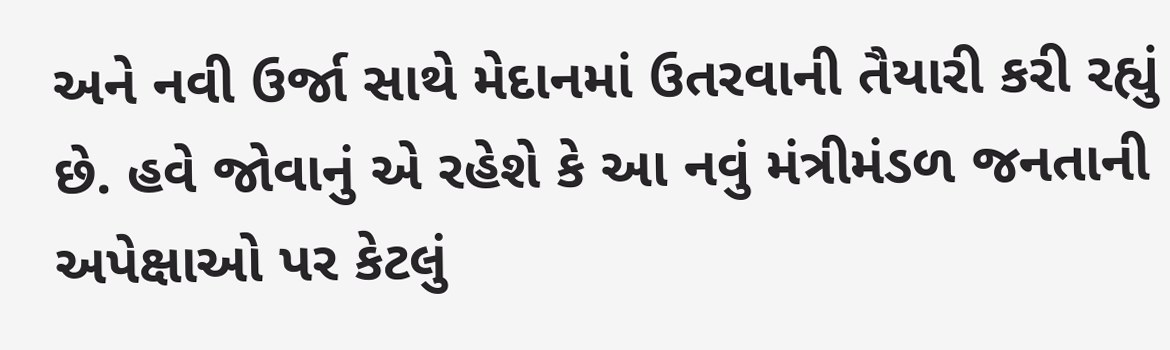અને નવી ઉર્જા સાથે મેદાનમાં ઉતરવાની તૈયારી કરી રહ્યું છે. હવે જોવાનું એ રહેશે કે આ નવું મંત્રીમંડળ જનતાની અપેક્ષાઓ પર કેટલું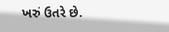ખરું ઉતરે છે.